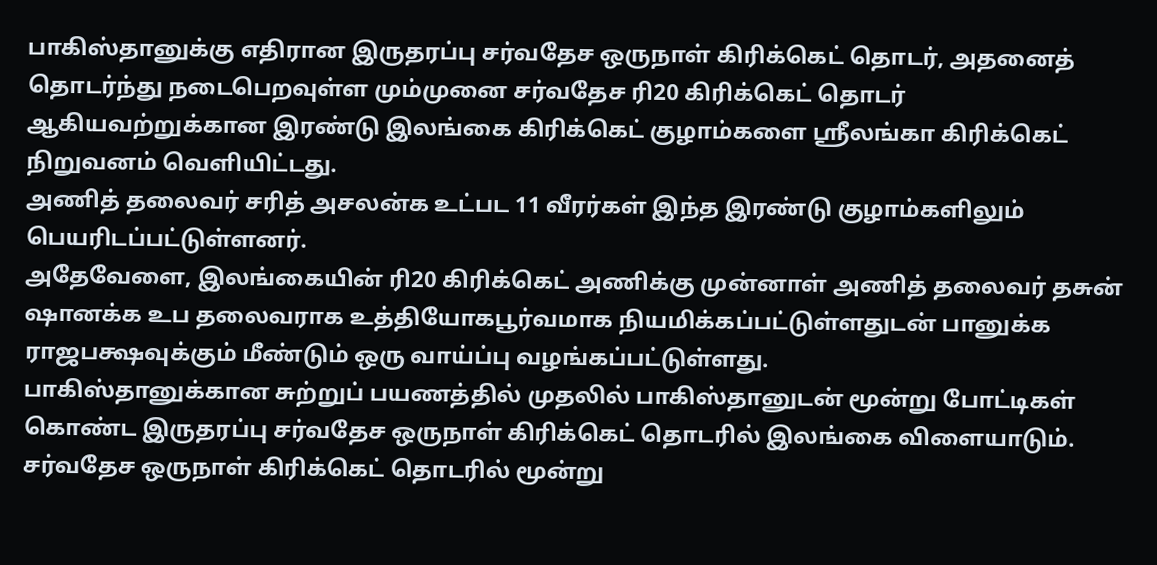பாகிஸ்தானுக்கு எதிரான இருதரப்பு சர்வதேச ஒருநாள் கிரிக்கெட் தொடர், அதனைத் தொடர்ந்து நடைபெறவுள்ள மும்முனை சர்வதேச ரி20 கிரிக்கெட் தொடர் ஆகியவற்றுக்கான இரண்டு இலங்கை கிரிக்கெட் குழாம்களை ஸ்ரீலங்கா கிரிக்கெட் நிறுவனம் வெளியிட்டது.
அணித் தலைவர் சரித் அசலன்க உட்பட 11 வீரர்கள் இந்த இரண்டு குழாம்களிலும் பெயரிடப்பட்டுள்ளனர்.
அதேவேளை, இலங்கையின் ரி20 கிரிக்கெட் அணிக்கு முன்னாள் அணித் தலைவர் தசுன் ஷானக்க உப தலைவராக உத்தியோகபூர்வமாக நியமிக்கப்பட்டுள்ளதுடன் பானுக்க ராஜபக்ஷவுக்கும் மீண்டும் ஒரு வாய்ப்பு வழங்கப்பட்டுள்ளது.
பாகிஸ்தானுக்கான சுற்றுப் பயணத்தில் முதலில் பாகிஸ்தானுடன் மூன்று போட்டிகள் கொண்ட இருதரப்பு சர்வதேச ஒருநாள் கிரிக்கெட் தொடரில் இலங்கை விளையாடும்.
சர்வதேச ஒருநாள் கிரிக்கெட் தொடரில் மூன்று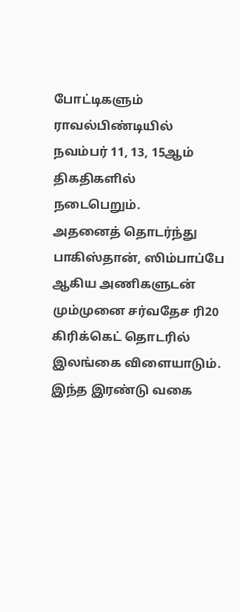போட்டிகளும் ராவல்பிண்டியில் நவம்பர் 11, 13, 15ஆம் திகதிகளில் நடைபெறும்.
அதனைத் தொடர்ந்து பாகிஸ்தான், ஸிம்பாப்பே ஆகிய அணிகளுடன் மும்முனை சர்வதேச ரி20 கிரிக்கெட் தொடரில் இலங்கை விளையாடும்.
இந்த இரண்டு வகை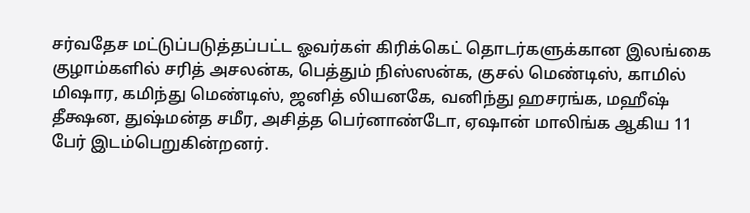சர்வதேச மட்டுப்படுத்தப்பட்ட ஓவர்கள் கிரிக்கெட் தொடர்களுக்கான இலங்கை குழாம்களில் சரித் அசலன்க, பெத்தும் நிஸ்ஸன்க, குசல் மெண்டிஸ், காமில் மிஷார, கமிந்து மெண்டிஸ், ஜனித் லியனகே, வனிந்து ஹசரங்க, மஹீஷ் தீக்ஷன, துஷ்மன்த சமீர, அசித்த பெர்னாண்டோ, ஏஷான் மாலிங்க ஆகிய 11 பேர் இடம்பெறுகின்றனர்.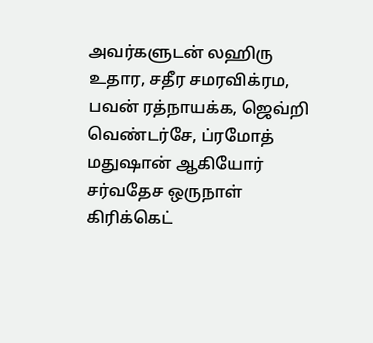அவர்களுடன் லஹிரு உதார, சதீர சமரவிக்ரம, பவன் ரத்நாயக்க, ஜெவ்றி வெண்டர்சே, ப்ரமோத் மதுஷான் ஆகியோர் சர்வதேச ஒருநாள் கிரிக்கெட்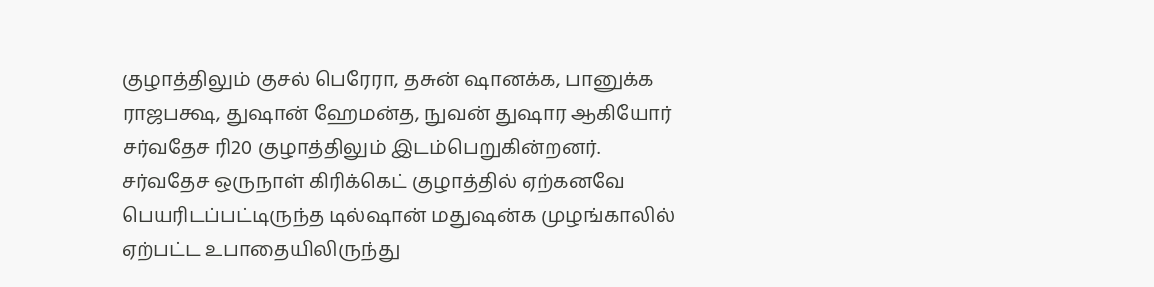குழாத்திலும் குசல் பெரேரா, தசுன் ஷானக்க, பானுக்க ராஜபக்ஷ, துஷான் ஹேமன்த, நுவன் துஷார ஆகியோர் சர்வதேச ரி20 குழாத்திலும் இடம்பெறுகின்றனர்.
சர்வதேச ஒருநாள் கிரிக்கெட் குழாத்தில் ஏற்கனவே பெயரிடப்பட்டிருந்த டில்ஷான் மதுஷன்க முழங்காலில் ஏற்பட்ட உபாதையிலிருந்து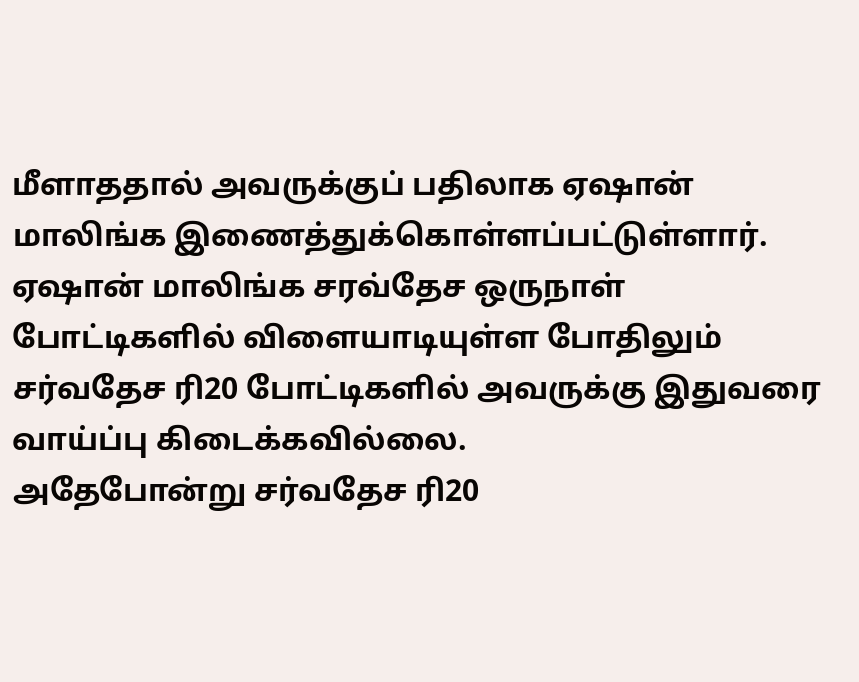மீளாததால் அவருக்குப் பதிலாக ஏஷான் மாலிங்க இணைத்துக்கொள்ளப்பட்டுள்ளார்.
ஏஷான் மாலிங்க சரவ்தேச ஒருநாள் போட்டிகளில் விளையாடியுள்ள போதிலும் சர்வதேச ரி20 போட்டிகளில் அவருக்கு இதுவரை வாய்ப்பு கிடைக்கவில்லை.
அதேபோன்று சர்வதேச ரி20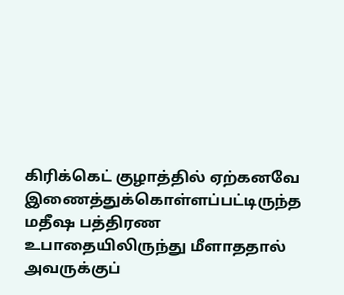கிரிக்கெட் குழாத்தில் ஏற்கனவே இணைத்துக்கொள்ளப்பட்டிருந்த மதீஷ பத்திரண உபாதையிலிருந்து மீளாததால் அவருக்குப்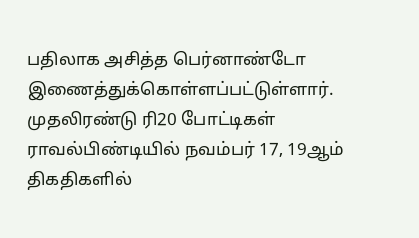பதிலாக அசித்த பெர்னாண்டோ இணைத்துக்கொள்ளப்பட்டுள்ளார்.
முதலிரண்டு ரி20 போட்டிகள் ராவல்பிண்டியில் நவம்பர் 17, 19ஆம் திகதிகளில்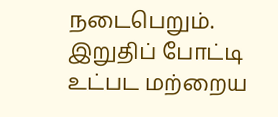நடைபெறும். இறுதிப் போட்டி உட்பட மற்றைய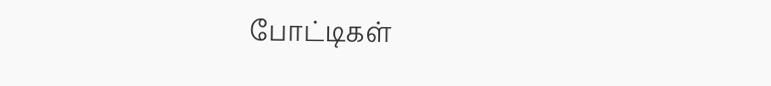போட்டிகள்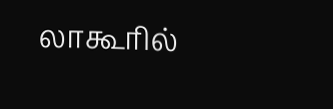லாகூரில்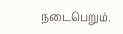நடைபெறும்.